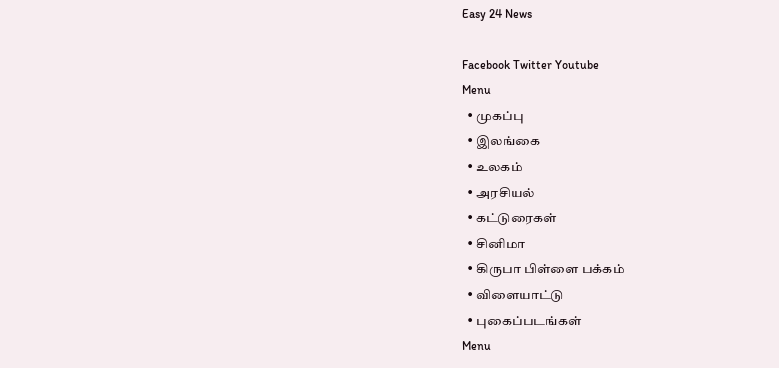Easy 24 News

Facebook Twitter Youtube
Menu
  • முகப்பு
  • இலங்கை
  • உலகம்
  • அரசியல்
  • கட்டுரைகள்
  • சினிமா
  • கிருபா பிள்ளை பக்கம்
  • விளையாட்டு
  • புகைப்படங்கள்
Menu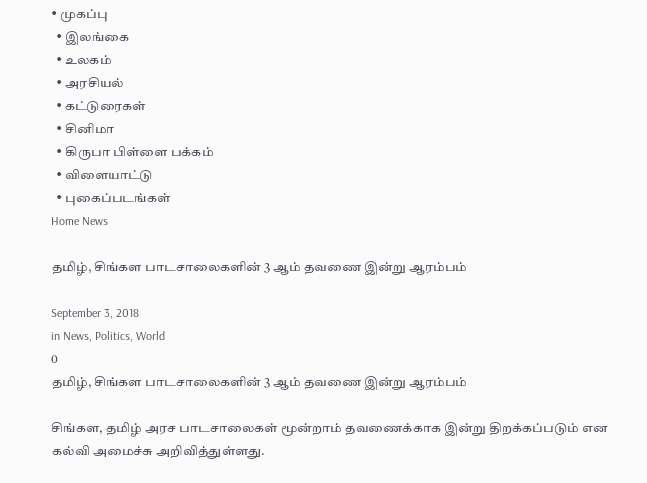• முகப்பு
  • இலங்கை
  • உலகம்
  • அரசியல்
  • கட்டுரைகள்
  • சினிமா
  • கிருபா பிள்ளை பக்கம்
  • விளையாட்டு
  • புகைப்படங்கள்
Home News

தமிழ், சிங்கள பாடசாலைகளின் 3 ஆம் தவணை இன்று ஆரம்பம்

September 3, 2018
in News, Politics, World
0
தமிழ், சிங்கள பாடசாலைகளின் 3 ஆம் தவணை இன்று ஆரம்பம்

சிங்கள, தமிழ் அரச பாடசாலைகள் மூன்றாம் தவணைக்காக இன்று திறக்கப்படும் என கல்வி அமைச்சு அறிவித்துள்ளது.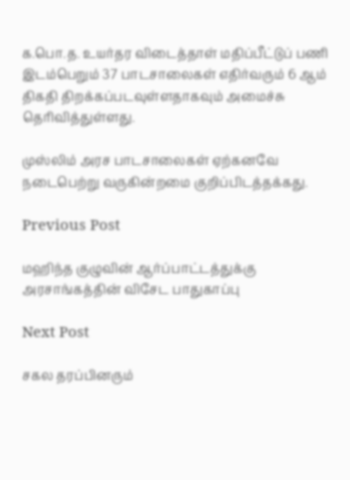க.பொ.த. உயர்தர விடைத்தாள் மதிப்பீட்டுப் பணி இடம்பெறும் 37 பாடசாலைகள் எதிர்வரும் 6 ஆம் திகதி திறக்கப்படவுள்ளதாகவும் அமைச்சு தெரிவித்துள்ளது.

முஸ்லிம் அரச பாடசாலைகள் ஏற்கனவே நடைபெற்று வருகின்றமை குறிப்பிடத்தக்கது.

Previous Post

மஹிந்த குழுவின் ஆர்ப்பாட்டத்துக்கு அரசாங்கத்தின் விசேட பாதுகாப்பு

Next Post

சகல தரப்பினரும்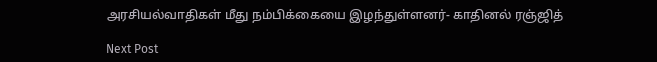அரசியல்வாதிகள் மீது நம்பிக்கையை இழந்துள்ளனர்- காதினல் ரஞ்ஜித்

Next Post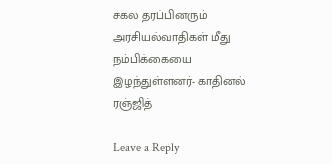சகல தரப்பினரும் அரசியல்வாதிகள் மீது நம்பிக்கையை இழந்துள்ளனர்- காதினல் ரஞ்ஜித்

Leave a Reply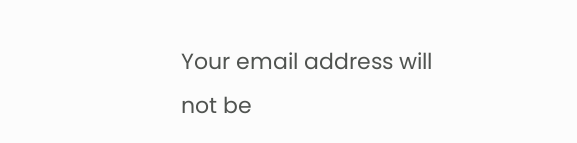Your email address will not be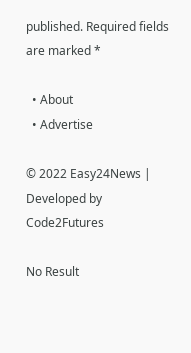published. Required fields are marked *

  • About
  • Advertise

© 2022 Easy24News | Developed by Code2Futures

No Result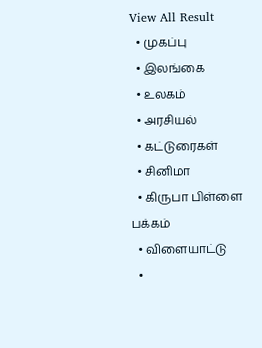View All Result
  • முகப்பு
  • இலங்கை
  • உலகம்
  • அரசியல்
  • கட்டுரைகள்
  • சினிமா
  • கிருபா பிள்ளை பக்கம்
  • விளையாட்டு
  •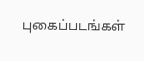புகைப்படங்கள்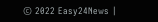© 2022 Easy24News |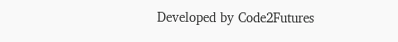Developed by Code2Futures